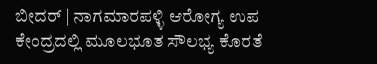ಬೀದರ್ | ನಾಗಮಾರಪಳ್ಳಿ ಆರೋಗ್ಯ ಉಪ ಕೇಂದ್ರದಲ್ಲಿ ಮೂಲಭೂತ ಸೌಲಭ್ಯ ಕೊರತೆ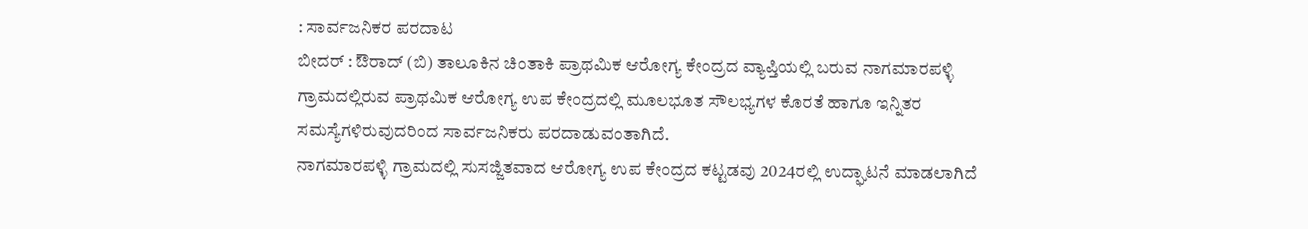: ಸಾರ್ವಜನಿಕರ ಪರದಾಟ
ಬೀದರ್ : ಔರಾದ್ (ಬಿ) ತಾಲೂಕಿನ ಚಿಂತಾಕಿ ಪ್ರಾಥಮಿಕ ಆರೋಗ್ಯ ಕೇಂದ್ರದ ವ್ಯಾಪ್ತಿಯಲ್ಲಿ ಬರುವ ನಾಗಮಾರಪಳ್ಳಿ ಗ್ರಾಮದಲ್ಲಿರುವ ಪ್ರಾಥಮಿಕ ಆರೋಗ್ಯ ಉಪ ಕೇಂದ್ರದಲ್ಲಿ ಮೂಲಭೂತ ಸೌಲಭ್ಯಗಳ ಕೊರತೆ ಹಾಗೂ ಇನ್ನಿತರ ಸಮಸ್ಯೆಗಳಿರುವುದರಿಂದ ಸಾರ್ವಜನಿಕರು ಪರದಾಡುವಂತಾಗಿದೆ.
ನಾಗಮಾರಪಳ್ಳಿ ಗ್ರಾಮದಲ್ಲಿ ಸುಸಜ್ಜಿತವಾದ ಆರೋಗ್ಯ ಉಪ ಕೇಂದ್ರದ ಕಟ್ಟಡವು 2024ರಲ್ಲಿ ಉದ್ಘಾಟನೆ ಮಾಡಲಾಗಿದೆ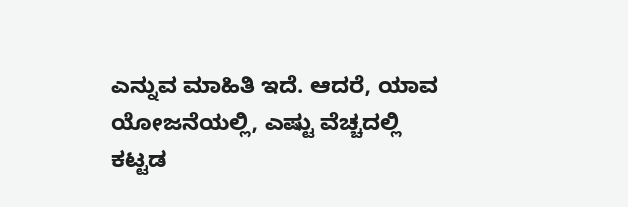ಎನ್ನುವ ಮಾಹಿತಿ ಇದೆ. ಆದರೆ, ಯಾವ ಯೋಜನೆಯಲ್ಲಿ, ಎಷ್ಟು ವೆಚ್ಚದಲ್ಲಿ ಕಟ್ಟಡ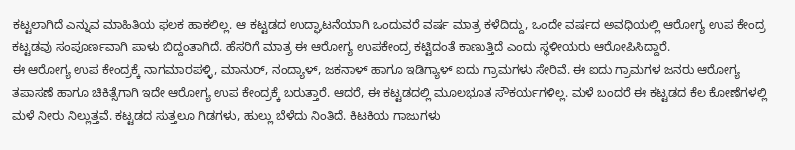ಕಟ್ಟಲಾಗಿದೆ ಎನ್ನುವ ಮಾಹಿತಿಯ ಫಲಕ ಹಾಕಲಿಲ್ಲ. ಆ ಕಟ್ಟಡದ ಉದ್ಘಾಟನೆಯಾಗಿ ಒಂದುವರೆ ವರ್ಷ ಮಾತ್ರ ಕಳೆದಿದ್ದು, ಒಂದೇ ವರ್ಷದ ಅವಧಿಯಲ್ಲಿ ಆರೋಗ್ಯ ಉಪ ಕೇಂದ್ರ ಕಟ್ಟಡವು ಸಂಪೂರ್ಣವಾಗಿ ಪಾಳು ಬಿದ್ದಂತಾಗಿದೆ. ಹೆಸರಿಗೆ ಮಾತ್ರ ಈ ಆರೋಗ್ಯ ಉಪಕೇಂದ್ರ ಕಟ್ಟಿದಂತೆ ಕಾಣುತ್ತಿದೆ ಎಂದು ಸ್ಥಳೀಯರು ಆರೋಪಿಸಿದ್ದಾರೆ.
ಈ ಆರೋಗ್ಯ ಉಪ ಕೇಂದ್ರಕ್ಕೆ ನಾಗಮಾರಪಳ್ಳಿ, ಮಾನುರ್, ನಂದ್ಯಾಳ್, ಜಕನಾಳ್ ಹಾಗೂ ಇಡಿಗ್ಯಾಳ್ ಐದು ಗ್ರಾಮಗಳು ಸೇರಿವೆ. ಈ ಐದು ಗ್ರಾಮಗಳ ಜನರು ಆರೋಗ್ಯ ತಪಾಸಣೆ ಹಾಗೂ ಚಿಕಿತ್ಸೆಗಾಗಿ ಇದೇ ಆರೋಗ್ಯ ಉಪ ಕೇಂದ್ರಕ್ಕೆ ಬರುತ್ತಾರೆ. ಆದರೆ, ಈ ಕಟ್ಟಡದಲ್ಲಿ ಮೂಲಭೂತ ಸೌಕರ್ಯಗಳಿಲ್ಲ. ಮಳೆ ಬಂದರೆ ಈ ಕಟ್ಟಡದ ಕೆಲ ಕೋಣೆಗಳಲ್ಲಿ ಮಳೆ ನೀರು ನಿಲ್ಲುತ್ತವೆ. ಕಟ್ಟಡದ ಸುತ್ತಲೂ ಗಿಡಗಳು, ಹುಲ್ಲು ಬೆಳೆದು ನಿಂತಿದೆ. ಕಿಟಕಿಯ ಗಾಜುಗಳು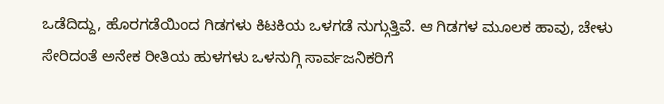ಒಡೆದಿದ್ದು, ಹೊರಗಡೆಯಿಂದ ಗಿಡಗಳು ಕಿಟಕಿಯ ಒಳಗಡೆ ನುಗ್ಗುತ್ತಿವೆ. ಆ ಗಿಡಗಳ ಮೂಲಕ ಹಾವು, ಚೇಳು ಸೇರಿದಂತೆ ಅನೇಕ ರೀತಿಯ ಹುಳಗಳು ಒಳನುಗ್ಗಿ ಸಾರ್ವಜನಿಕರಿಗೆ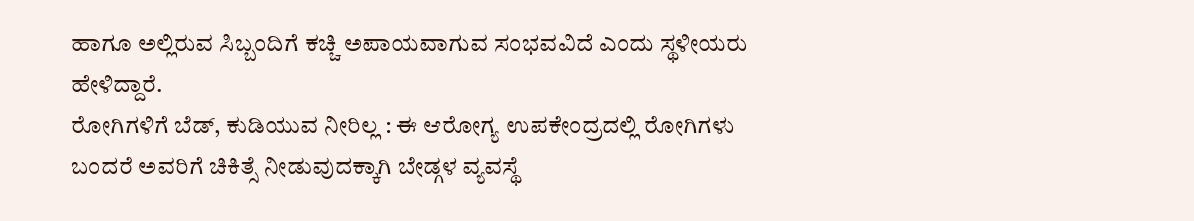ಹಾಗೂ ಅಲ್ಲಿರುವ ಸಿಬ್ಬಂದಿಗೆ ಕಚ್ಚಿ ಅಪಾಯವಾಗುವ ಸಂಭವವಿದೆ ಎಂದು ಸ್ಥಳೀಯರು ಹೇಳಿದ್ದಾರೆ.
ರೋಗಿಗಳಿಗೆ ಬೆಡ್, ಕುಡಿಯುವ ನೀರಿಲ್ಲ : ಈ ಆರೋಗ್ಯ ಉಪಕೇಂದ್ರದಲ್ಲಿ ರೋಗಿಗಳು ಬಂದರೆ ಅವರಿಗೆ ಚಿಕಿತ್ಸೆ ನೀಡುವುದಕ್ಕಾಗಿ ಬೇಡ್ಗಳ ವ್ಯವಸ್ಥೆ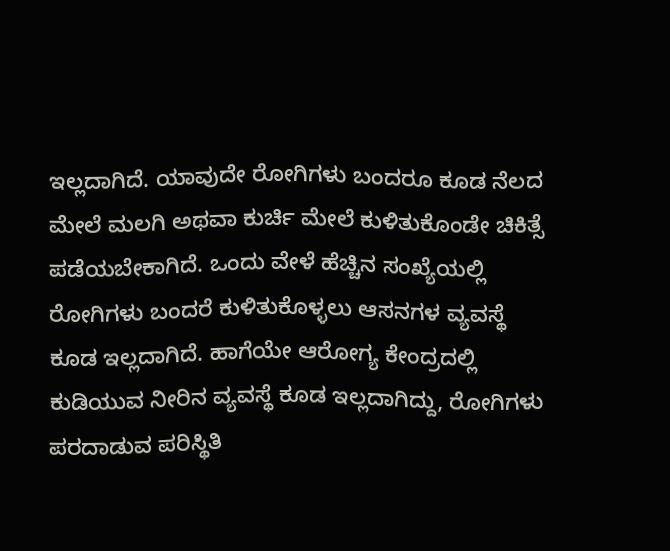ಇಲ್ಲದಾಗಿದೆ. ಯಾವುದೇ ರೋಗಿಗಳು ಬಂದರೂ ಕೂಡ ನೆಲದ ಮೇಲೆ ಮಲಗಿ ಅಥವಾ ಕುರ್ಚಿ ಮೇಲೆ ಕುಳಿತುಕೊಂಡೇ ಚಿಕಿತ್ಸೆ ಪಡೆಯಬೇಕಾಗಿದೆ. ಒಂದು ವೇಳೆ ಹೆಚ್ಚಿನ ಸಂಖ್ಯೆಯಲ್ಲಿ ರೋಗಿಗಳು ಬಂದರೆ ಕುಳಿತುಕೊಳ್ಳಲು ಆಸನಗಳ ವ್ಯವಸ್ಥೆ ಕೂಡ ಇಲ್ಲದಾಗಿದೆ. ಹಾಗೆಯೇ ಆರೋಗ್ಯ ಕೇಂದ್ರದಲ್ಲಿ ಕುಡಿಯುವ ನೀರಿನ ವ್ಯವಸ್ಥೆ ಕೂಡ ಇಲ್ಲದಾಗಿದ್ದು, ರೋಗಿಗಳು ಪರದಾಡುವ ಪರಿಸ್ಥಿತಿ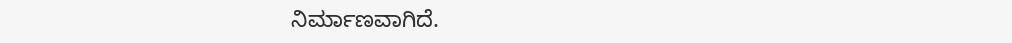ನಿರ್ಮಾಣವಾಗಿದೆ.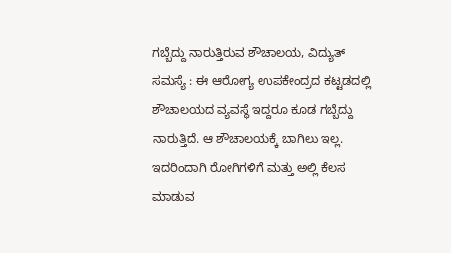ಗಬ್ಬೆದ್ದು ನಾರುತ್ತಿರುವ ಶೌಚಾಲಯ, ವಿದ್ಯುತ್ ಸಮಸ್ಯೆ : ಈ ಆರೋಗ್ಯ ಉಪಕೇಂದ್ರದ ಕಟ್ಟಡದಲ್ಲಿ ಶೌಚಾಲಯದ ವ್ಯವಸ್ಥೆ ಇದ್ದರೂ ಕೂಡ ಗಬ್ಬೆದ್ದು ನಾರುತ್ತಿದೆ. ಆ ಶೌಚಾಲಯಕ್ಕೆ ಬಾಗಿಲು ಇಲ್ಲ. ಇದರಿಂದಾಗಿ ರೋಗಿಗಳಿಗೆ ಮತ್ತು ಅಲ್ಲಿ ಕೆಲಸ ಮಾಡುವ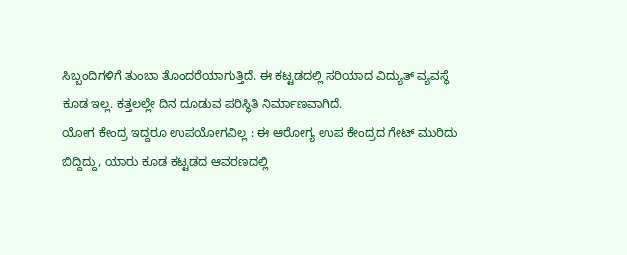ಸಿಬ್ಬಂದಿಗಳಿಗೆ ತುಂಬಾ ತೊಂದರೆಯಾಗುತ್ತಿದೆ. ಈ ಕಟ್ಟಡದಲ್ಲಿ ಸರಿಯಾದ ವಿದ್ಯುತ್ ವ್ಯವಸ್ಥೆ ಕೂಡ ಇಲ್ಲ. ಕತ್ತಲಲ್ಲೇ ದಿನ ದೂಡುವ ಪರಿಸ್ಥಿತಿ ನಿರ್ಮಾಣವಾಗಿದೆ.
ಯೋಗ ಕೇಂದ್ರ ಇದ್ದರೂ ಉಪಯೋಗವಿಲ್ಲ : ಈ ಆರೋಗ್ಯ ಉಪ ಕೇಂದ್ರದ ಗೇಟ್ ಮುರಿದು ಬಿದ್ದಿದ್ದು, ಯಾರು ಕೂಡ ಕಟ್ಟಡದ ಆವರಣದಲ್ಲಿ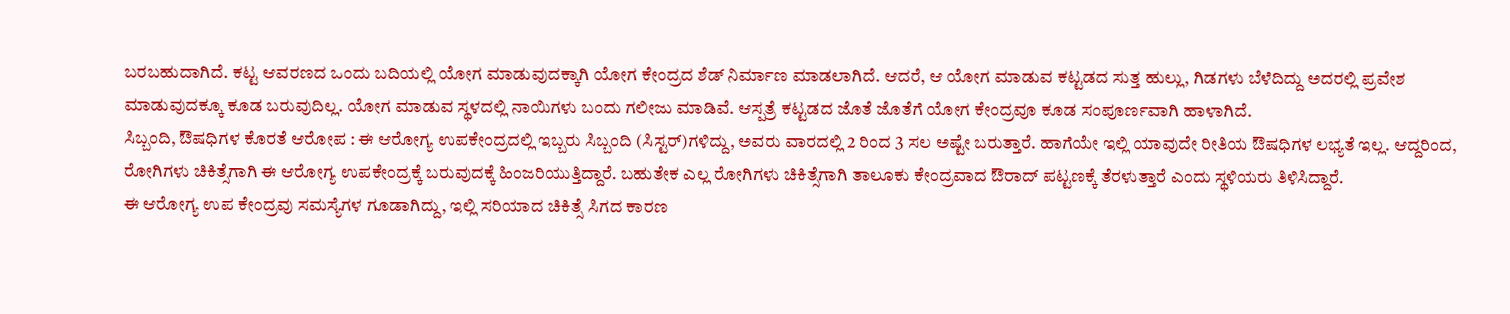ಬರಬಹುದಾಗಿದೆ. ಕಟ್ಟ ಆವರಣದ ಒಂದು ಬದಿಯಲ್ಲಿ ಯೋಗ ಮಾಡುವುದಕ್ಕಾಗಿ ಯೋಗ ಕೇಂದ್ರದ ಶೆಡ್ ನಿರ್ಮಾಣ ಮಾಡಲಾಗಿದೆ. ಆದರೆ, ಆ ಯೋಗ ಮಾಡುವ ಕಟ್ಟಡದ ಸುತ್ತ ಹುಲ್ಲು, ಗಿಡಗಳು ಬೆಳೆದಿದ್ದು ಅದರಲ್ಲಿ ಪ್ರವೇಶ ಮಾಡುವುದಕ್ಕೂ ಕೂಡ ಬರುವುದಿಲ್ಲ. ಯೋಗ ಮಾಡುವ ಸ್ಥಳದಲ್ಲಿ ನಾಯಿಗಳು ಬಂದು ಗಲೀಜು ಮಾಡಿವೆ. ಆಸ್ಪತ್ರೆ ಕಟ್ಟಡದ ಜೊತೆ ಜೊತೆಗೆ ಯೋಗ ಕೇಂದ್ರವೂ ಕೂಡ ಸಂಪೂರ್ಣವಾಗಿ ಹಾಳಾಗಿದೆ.
ಸಿಬ್ಬಂದಿ, ಔಷಧಿಗಳ ಕೊರತೆ ಆರೋಪ : ಈ ಆರೋಗ್ಯ ಉಪಕೇಂದ್ರದಲ್ಲಿ ಇಬ್ಬರು ಸಿಬ್ಬಂದಿ (ಸಿಸ್ಟರ್)ಗಳಿದ್ದು, ಅವರು ವಾರದಲ್ಲಿ 2 ರಿಂದ 3 ಸಲ ಅಷ್ಟೇ ಬರುತ್ತಾರೆ. ಹಾಗೆಯೇ ಇಲ್ಲಿ ಯಾವುದೇ ರೀತಿಯ ಔಷಧಿಗಳ ಲಭ್ಯತೆ ಇಲ್ಲ. ಆದ್ದರಿಂದ, ರೋಗಿಗಳು ಚಿಕಿತ್ಸೆಗಾಗಿ ಈ ಆರೋಗ್ಯ ಉಪಕೇಂದ್ರಕ್ಕೆ ಬರುವುದಕ್ಕೆ ಹಿಂಜರಿಯುತ್ತಿದ್ದಾರೆ. ಬಹುತೇಕ ಎಲ್ಲ ರೋಗಿಗಳು ಚಿಕಿತ್ಸೆಗಾಗಿ ತಾಲೂಕು ಕೇಂದ್ರವಾದ ಔರಾದ್ ಪಟ್ಟಣಕ್ಕೆ ತೆರಳುತ್ತಾರೆ ಎಂದು ಸ್ಥಳಿಯರು ತಿಳಿಸಿದ್ದಾರೆ.
ಈ ಆರೋಗ್ಯ ಉಪ ಕೇಂದ್ರವು ಸಮಸ್ಯೆಗಳ ಗೂಡಾಗಿದ್ದು, ಇಲ್ಲಿ ಸರಿಯಾದ ಚಿಕಿತ್ಸೆ ಸಿಗದ ಕಾರಣ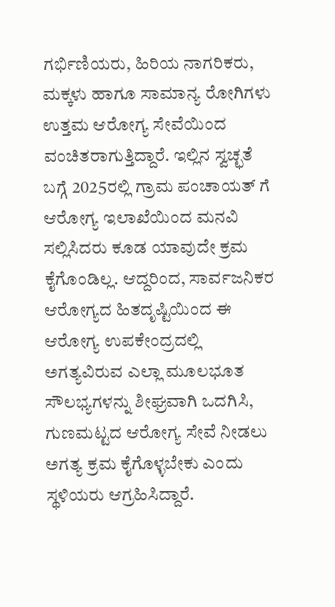ಗರ್ಭಿಣಿಯರು, ಹಿರಿಯ ನಾಗರಿಕರು, ಮಕ್ಕಳು ಹಾಗೂ ಸಾಮಾನ್ಯ ರೋಗಿಗಳು ಉತ್ತಮ ಆರೋಗ್ಯ ಸೇವೆಯಿಂದ ವಂಚಿತರಾಗುತ್ತಿದ್ದಾರೆ. ಇಲ್ಲಿನ ಸ್ವಚ್ಛತೆ ಬಗ್ಗೆ 2025ರಲ್ಲಿ ಗ್ರಾಮ ಪಂಚಾಯತ್ ಗೆ ಆರೋಗ್ಯ ಇಲಾಖೆಯಿಂದ ಮನವಿ ಸಲ್ಲಿಸಿದರು ಕೂಡ ಯಾವುದೇ ಕ್ರಮ ಕೈಗೊಂಡಿಲ್ಲ. ಆದ್ದರಿಂದ, ಸಾರ್ವಜನಿಕರ ಆರೋಗ್ಯದ ಹಿತದೃಷ್ಟಿಯಿಂದ ಈ ಆರೋಗ್ಯ ಉಪಕೇಂದ್ರದಲ್ಲಿ ಅಗತ್ಯವಿರುವ ಎಲ್ಲಾ ಮೂಲಭೂತ ಸೌಲಭ್ಯಗಳನ್ನು ಶೀಘ್ರವಾಗಿ ಒದಗಿಸಿ, ಗುಣಮಟ್ಟದ ಆರೋಗ್ಯ ಸೇವೆ ನೀಡಲು ಅಗತ್ಯ ಕ್ರಮ ಕೈಗೊಳ್ಳಬೇಕು ಎಂದು ಸ್ಥಳಿಯರು ಆಗ್ರಹಿಸಿದ್ದಾರೆ.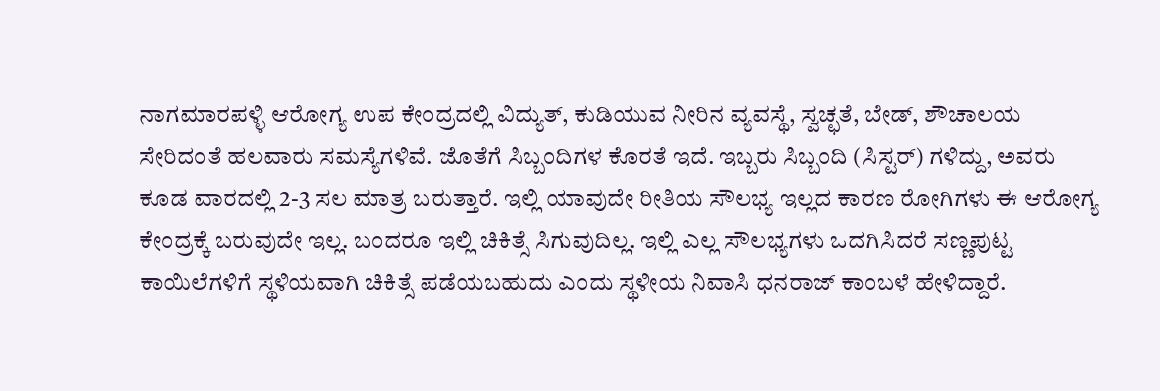ನಾಗಮಾರಪಳ್ಳಿ ಆರೋಗ್ಯ ಉಪ ಕೇಂದ್ರದಲ್ಲಿ ವಿದ್ಯುತ್, ಕುಡಿಯುವ ನೀರಿನ ವ್ಯವಸ್ಥೆ, ಸ್ವಚ್ಛತೆ, ಬೇಡ್, ಶೌಚಾಲಯ ಸೇರಿದಂತೆ ಹಲವಾರು ಸಮಸ್ಯೆಗಳಿವೆ. ಜೊತೆಗೆ ಸಿಬ್ಬಂದಿಗಳ ಕೊರತೆ ಇದೆ. ಇಬ್ಬರು ಸಿಬ್ಬಂದಿ (ಸಿಸ್ಟರ್) ಗಳಿದ್ದು, ಅವರು ಕೂಡ ವಾರದಲ್ಲಿ 2-3 ಸಲ ಮಾತ್ರ ಬರುತ್ತಾರೆ. ಇಲ್ಲಿ ಯಾವುದೇ ರೀತಿಯ ಸೌಲಭ್ಯ ಇಲ್ಲದ ಕಾರಣ ರೋಗಿಗಳು ಈ ಆರೋಗ್ಯ ಕೇಂದ್ರಕ್ಕೆ ಬರುವುದೇ ಇಲ್ಲ. ಬಂದರೂ ಇಲ್ಲಿ ಚಿಕಿತ್ಸೆ ಸಿಗುವುದಿಲ್ಲ. ಇಲ್ಲಿ ಎಲ್ಲ ಸೌಲಭ್ಯಗಳು ಒದಗಿಸಿದರೆ ಸಣ್ಣಪುಟ್ಟ ಕಾಯಿಲೆಗಳಿಗೆ ಸ್ಥಳಿಯವಾಗಿ ಚಿಕಿತ್ಸೆ ಪಡೆಯಬಹುದು ಎಂದು ಸ್ಥಳೀಯ ನಿವಾಸಿ ಧನರಾಜ್ ಕಾಂಬಳೆ ಹೇಳಿದ್ದಾರೆ.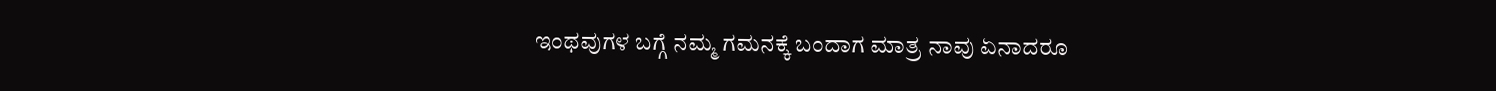ಇಂಥವುಗಳ ಬಗ್ಗೆ ನಮ್ಮ ಗಮನಕ್ಕೆ ಬಂದಾಗ ಮಾತ್ರ ನಾವು ಏನಾದರೂ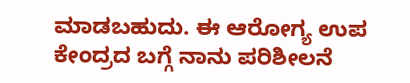ಮಾಡಬಹುದು. ಈ ಆರೋಗ್ಯ ಉಪ ಕೇಂದ್ರದ ಬಗ್ಗೆ ನಾನು ಪರಿಶೀಲನೆ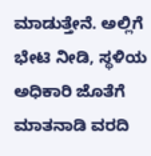ಮಾಡುತ್ತೇನೆ. ಅಲ್ಲಿಗೆ ಭೇಟಿ ನೀಡಿ, ಸ್ಥಳಿಯ ಅಧಿಕಾರಿ ಜೊತೆಗೆ ಮಾತನಾಡಿ ವರದಿ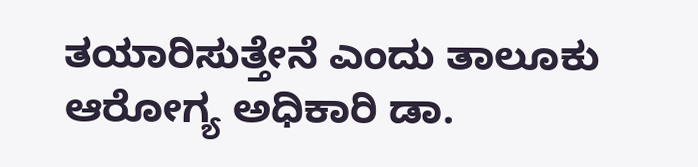ತಯಾರಿಸುತ್ತೇನೆ ಎಂದು ತಾಲೂಕು ಆರೋಗ್ಯ ಅಧಿಕಾರಿ ಡಾ.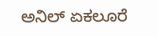ಅನಿಲ್ ಏಕಲೂರೆ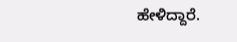ಹೇಳಿದ್ದಾರೆ.